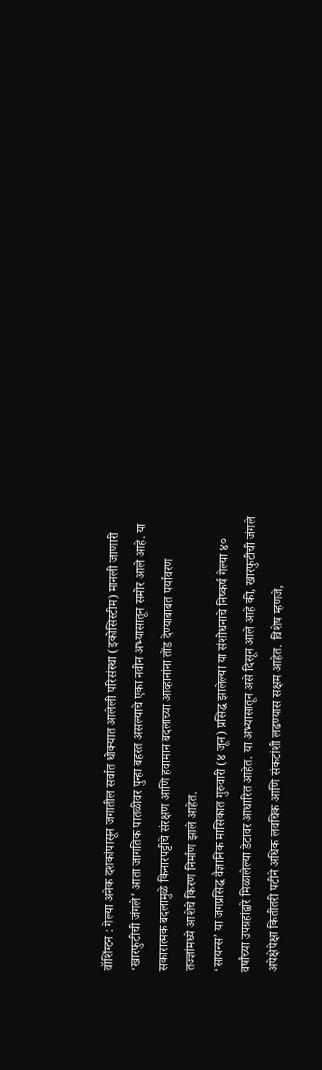वॉशिंग्टन : गेल्या अनेक दशकांपासून जगातील सर्वात धोक्यात आलेली परिसंस्था (इकोसिस्टीम) मानली जाणारी ‘खारफुटीची जंगले’ आता जागतिक पातळीवर पुन्हा बहरत असल्याचे एका नवीन अभ्यासातून समोर आले आहे. या सकारात्मक बदलामुळे किनारपट्टीचे संरक्षण आणि हवामान बदलाच्या आव्हानांना तोंड देण्याबाबत पर्यावरण तज्ज्ञांमध्ये आशेचे किरण निर्माण झाले आहेत.
‘सायन्स’ या जगप्रसिद्ध वैज्ञानिक मासिकात गुरुवारी (४ जून) प्रसिद्ध झालेल्या या संशोधनाचे निष्कर्ष गेल्या ४० वर्षांच्या उपग्रहांद्वारे मिळालेल्या डेटावर आधारित आहेत. या अभ्यासातून असे दिसून आले आहे की, खारफुटीची जंगले अपेक्षेपेक्षा कितीतरी पटीने अधिक लवचिक आणि संकटांशी लढण्यास सक्षम आहेत. विशेष म्हणजे,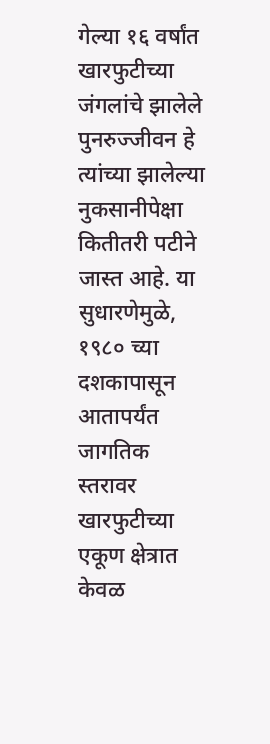गेल्या १६ वर्षांत खारफुटीच्या जंगलांचे झालेले पुनरुज्जीवन हे त्यांच्या झालेल्या नुकसानीपेक्षा कितीतरी पटीने जास्त आहे. या सुधारणेमुळे, १९८० च्या दशकापासून आतापर्यंत जागतिक स्तरावर खारफुटीच्या एकूण क्षेत्रात केवळ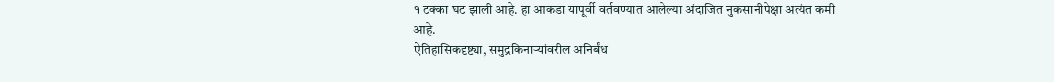१ टक्का घट झाली आहे. हा आकडा यापूर्वी वर्तवण्यात आलेल्या अंदाजित नुकसानीपेक्षा अत्यंत कमी आहे.
ऐतिहासिकदृष्ट्या, समुद्रकिनाऱ्यांवरील अनिर्बंध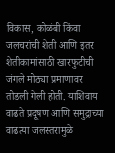विकास, कोळंबी किंवा जलचरांची शेती आणि इतर शेतीकामांसाठी खारफुटीची जंगले मोठ्या प्रमाणावर तोडली गेली होती. याशिवाय वाढते प्रदूषण आणि समुद्राच्या वाढत्या जलस्तरामुळे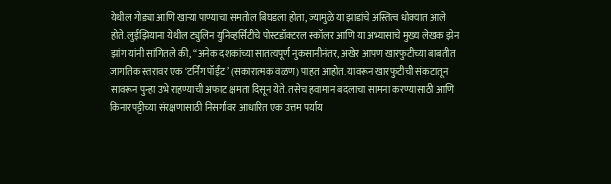येथील गोड्या आणि खाऱ्या पाण्याचा समतोल बिघडला होता, ज्यामुळे या झाडांचे अस्तित्व धोक्यात आले होते. लुईझियाना येथील ट्युलिन युनिव्हर्सिटीचे पोस्टडॉक्टरल स्कॉलर आणि या अभ्यासाचे मुख्य लेखक झेन झांग यांनी सांगितले की, ‘‘अनेक दशकांच्या सातत्यपूर्ण नुकसानीनंतर, अखेर आपण खारफुटीच्या बाबतीत जागतिक स्तरावर एक ‘टर्निंग पॉईंट’ (सकारात्मक वळण) पाहत आहोत. यावरून खारफुटीची संकटातून सावरून पुन्हा उभे राहण्याची अफाट क्षमता दिसून येते. तसेच हवामान बदलाचा सामना करण्यासाठी आणि किनारपट्टीच्या संरक्षणासाठी निसर्गावर आधारित एक उत्तम पर्याय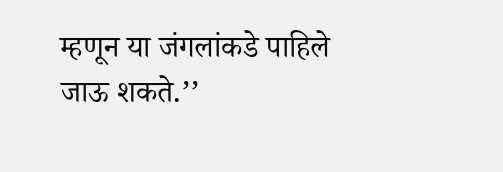म्हणून या जंगलांकडे पाहिले जाऊ शकते.’’